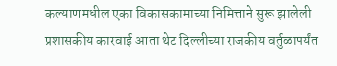कल्याणमधील एका विकासकामाच्या निमित्ताने सुरू झालेली प्रशासकीय कारवाई आता थेट दिल्लीच्या राजकीय वर्तुळापर्यंत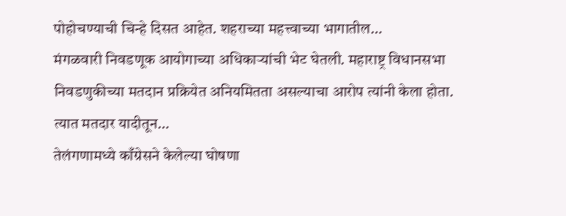पोहोचण्याची चिन्हे दिसत आहेत. शहराच्या महत्त्वाच्या भागातील…
मंगळवारी निवडणूक आयोगाच्या अधिकाऱ्यांची भेट घेतली. महाराष्ट्र विधानसभा निवडणुकीच्या मतदान प्रक्रियेत अनियमितता असल्याचा आरोप त्यांनी केला होता. त्यात मतदार यादीतून…
तेलंगणामध्ये काँग्रेसने केलेल्या घोषणा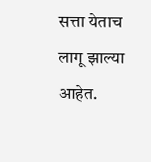सत्ता येताच लागू झाल्या आहेत.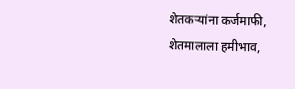शेतकऱ्यांना कर्जमाफी, शेतमालाला हमीभाव,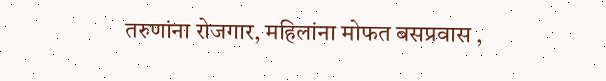तरुणांना रोजगार, महिलांना मोफत बसप्रवास ,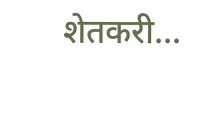शेतकरी…